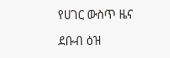የሀገር ውስጥ ዜና

ደቡብ ዕዝ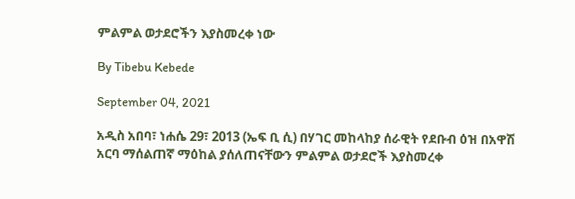ምልምል ወታደሮችን እያስመረቀ ነው

By Tibebu Kebede

September 04, 2021

አዲስ አበባ፣ ነሐሴ 29፣ 2013 (ኤፍ ቢ ሲ) በሃገር መከላከያ ሰራዊት የደቡብ ዕዝ በአዋሽ አርባ ማሰልጠኛ ማዕከል ያሰለጠናቸውን ምልምል ወታደሮች እያስመረቀ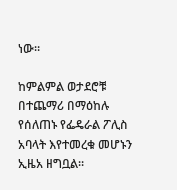ነው።

ከምልምል ወታደሮቹ በተጨማሪ በማዕከሉ የሰለጠኑ የፌዴራል ፖሊስ አባላት እየተመረቁ መሆኑን ኢዜአ ዘግቧል።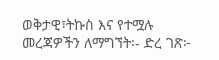ወቅታዊ፣ትኩስ እና የተሟሉ መረጃዎችን ለማግኘት፡- ድረ ገጽ፦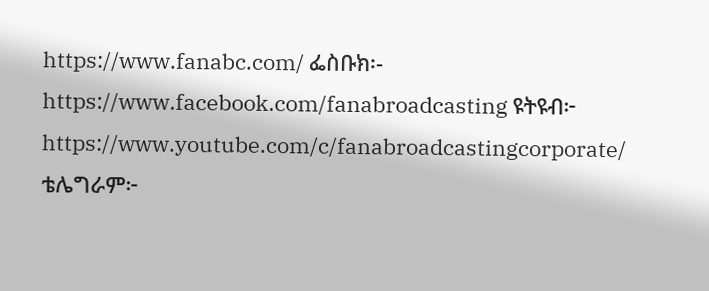https://www.fanabc.com/ ፌስቡክ፡- https://www.facebook.com/fanabroadcasting ዩትዩብ፦ https://www.youtube.com/c/fanabroadcastingcorporate/ ቴሌግራም፦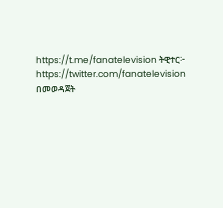https://t.me/fanatelevision ትዊተር፦ https://twitter.com/fanatelevision በመወዳጀት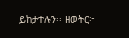ይከታተሉን፡፡ ዘወትር፦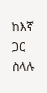ከእኛ ጋር ስላሉ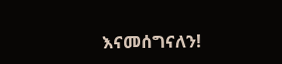እናመሰግናለን!